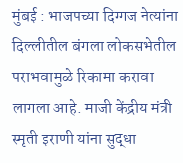मुंबई : भाजपच्या दिग्गज नेत्यांना दिल्लीतील बंगला लोकसभेतील पराभवामुळे रिकामा करावा लागला आहे. माजी केंद्रीय मंत्री स्मृती इराणी यांना सुद्धा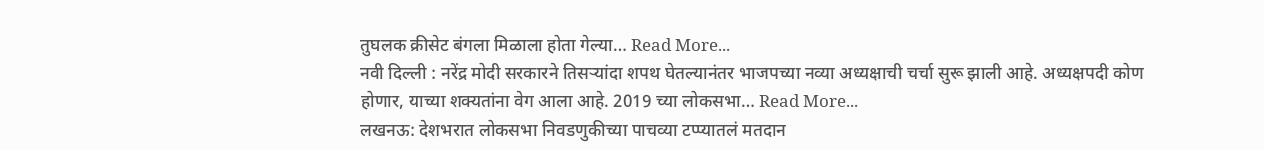तुघलक क्रीसेट बंगला मिळाला होता गेल्या… Read More...
नवी दिल्ली : नरेंद्र मोदी सरकारने तिसऱ्यांदा शपथ घेतल्यानंतर भाजपच्या नव्या अध्यक्षाची चर्चा सुरू झाली आहे. अध्यक्षपदी कोण होणार, याच्या शक्यतांना वेग आला आहे. 2019 च्या लोकसभा… Read More...
लखनऊ: देशभरात लोकसभा निवडणुकीच्या पाचव्या टप्प्यातलं मतदान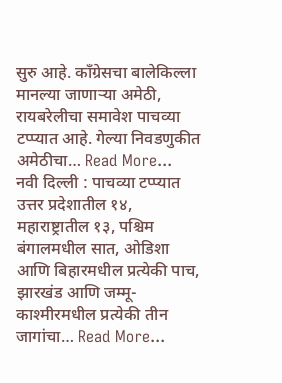सुरु आहे. काँग्रेसचा बालेकिल्ला मानल्या जाणाऱ्या अमेठी, रायबरेलीचा समावेश पाचव्या टप्प्यात आहे. गेल्या निवडणुकीत अमेठीचा… Read More...
नवी दिल्ली : पाचव्या टप्प्यात उत्तर प्रदेशातील १४, महाराष्ट्रातील १३, पश्चिम बंगालमधील सात, ओडिशा आणि बिहारमधील प्रत्येकी पाच, झारखंड आणि जम्मू-काश्मीरमधील प्रत्येकी तीन जागांचा… Read More...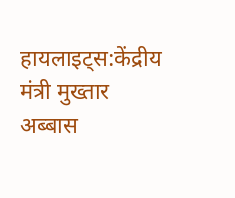हायलाइट्स:केंद्रीय मंत्री मुख्तार अब्बास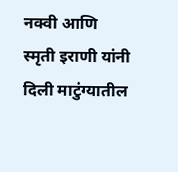नक्वी आणि स्मृती इराणी यांनी दिली माटुंग्यातील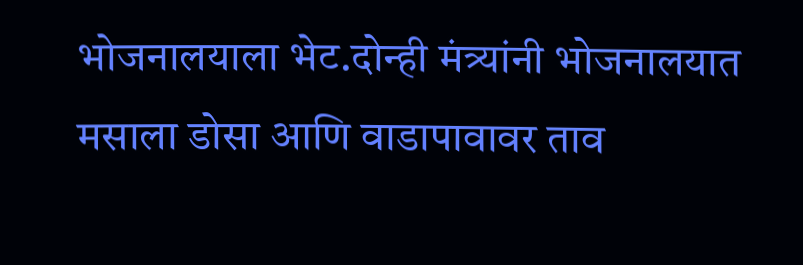भोजनालयाला भेट.दोन्ही मंत्र्यांनी भोजनालयात मसाला डोसा आणि वाडापावावर ताव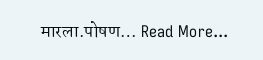मारला.पोषण… Read More...